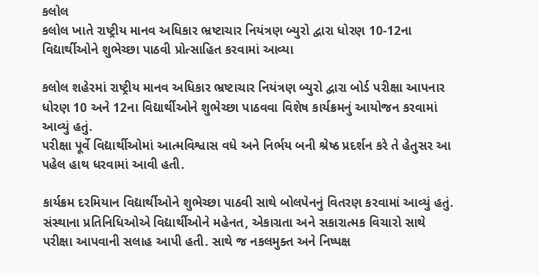કલોલ
કલોલ ખાતે રાષ્ટ્રીય માનવ અધિકાર ભ્રષ્ટાચાર નિયંત્રણ બ્યુરો દ્વારા ધોરણ 10-12ના વિદ્યાર્થીઓને શુભેચ્છા પાઠવી પ્રોત્સાહિત કરવામાં આવ્યા

કલોલ શહેરમાં રાષ્ટ્રીય માનવ અધિકાર ભ્રષ્ટાચાર નિયંત્રણ બ્યુરો દ્વારા બોર્ડ પરીક્ષા આપનાર ધોરણ 10 અને 12ના વિદ્યાર્થીઓને શુભેચ્છા પાઠવવા વિશેષ કાર્યક્રમનું આયોજન કરવામાં આવ્યું હતું.
પરીક્ષા પૂર્વે વિદ્યાર્થીઓમાં આત્મવિશ્વાસ વધે અને નિર્ભય બની શ્રેષ્ઠ પ્રદર્શન કરે તે હેતુસર આ પહેલ હાથ ધરવામાં આવી હતી.

કાર્યક્રમ દરમિયાન વિદ્યાર્થીઓને શુભેચ્છા પાઠવી સાથે બોલપેનનું વિતરણ કરવામાં આવ્યું હતું. સંસ્થાના પ્રતિનિધિઓએ વિદ્યાર્થીઓને મહેનત, એકાગ્રતા અને સકારાત્મક વિચારો સાથે પરીક્ષા આપવાની સલાહ આપી હતી. સાથે જ નકલમુક્ત અને નિષ્પક્ષ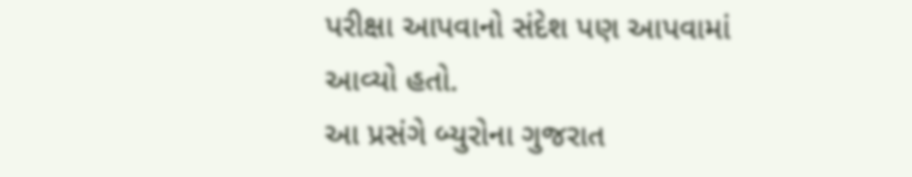પરીક્ષા આપવાનો સંદેશ પણ આપવામાં આવ્યો હતો.
આ પ્રસંગે બ્યુરોના ગુજરાત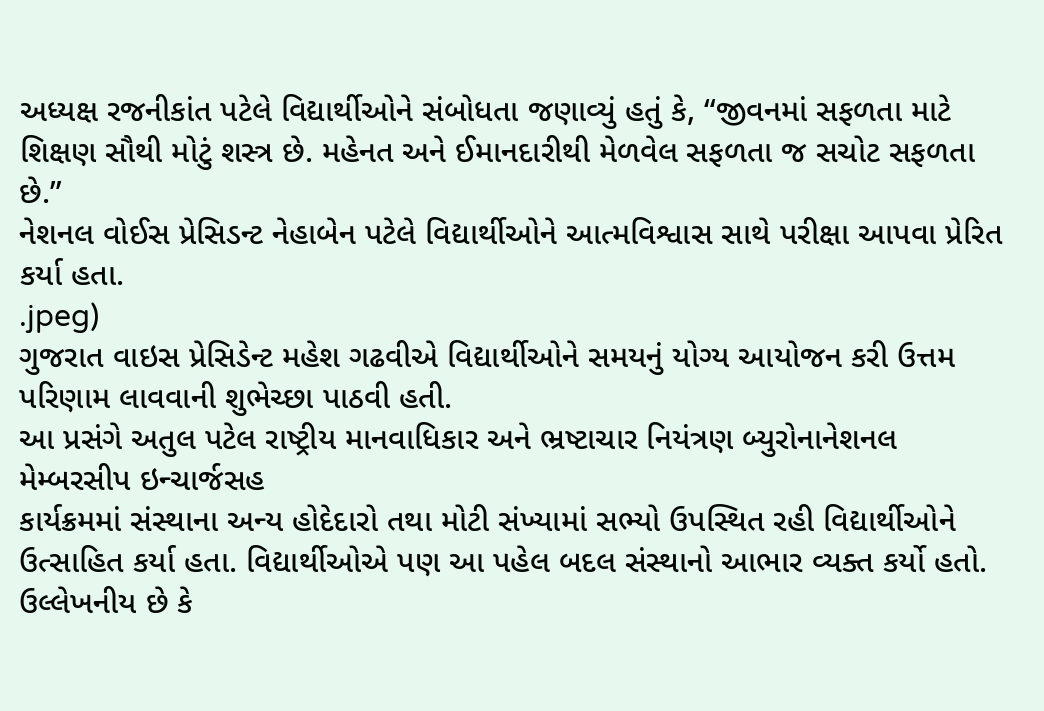અધ્યક્ષ રજનીકાંત પટેલે વિદ્યાર્થીઓને સંબોધતા જણાવ્યું હતું કે, “જીવનમાં સફળતા માટે શિક્ષણ સૌથી મોટું શસ્ત્ર છે. મહેનત અને ઈમાનદારીથી મેળવેલ સફળતા જ સચોટ સફળતા છે.”
નેશનલ વોઈસ પ્રેસિડન્ટ નેહાબેન પટેલે વિદ્યાર્થીઓને આત્મવિશ્વાસ સાથે પરીક્ષા આપવા પ્રેરિત કર્યા હતા.
.jpeg)
ગુજરાત વાઇસ પ્રેસિડેન્ટ મહેશ ગઢવીએ વિદ્યાર્થીઓને સમયનું યોગ્ય આયોજન કરી ઉત્તમ પરિણામ લાવવાની શુભેચ્છા પાઠવી હતી.
આ પ્રસંગે અતુલ પટેલ રાષ્ટ્રીય માનવાધિકાર અને ભ્રષ્ટાચાર નિયંત્રણ બ્યુરોનાનેશનલ મેમ્બરસીપ ઇન્ચાર્જસહ
કાર્યક્રમમાં સંસ્થાના અન્ય હોદેદારો તથા મોટી સંખ્યામાં સભ્યો ઉપસ્થિત રહી વિદ્યાર્થીઓને ઉત્સાહિત કર્યા હતા. વિદ્યાર્થીઓએ પણ આ પહેલ બદલ સંસ્થાનો આભાર વ્યક્ત કર્યો હતો.
ઉલ્લેખનીય છે કે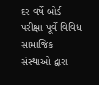દર વર્ષે બોર્ડ પરીક્ષા પૂર્વે વિવિધ સામાજિક સંસ્થાઓ દ્વારા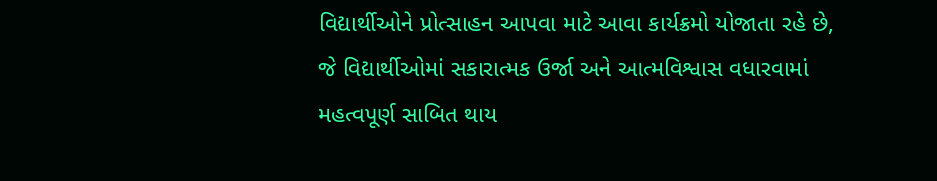વિદ્યાર્થીઓને પ્રોત્સાહન આપવા માટે આવા કાર્યક્રમો યોજાતા રહે છે, જે વિદ્યાર્થીઓમાં સકારાત્મક ઉર્જા અને આત્મવિશ્વાસ વધારવામાં મહત્વપૂર્ણ સાબિત થાય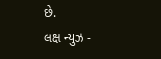છે.
લક્ષ ન્યુઝ -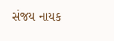સંજય નાયક